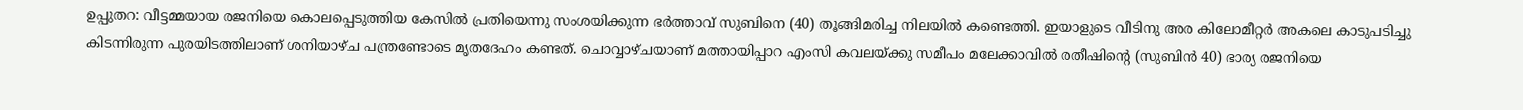ഉപ്പുതറ: വീട്ടമ്മയായ രജനിയെ കൊലപ്പെടുത്തിയ കേസിൽ പ്രതിയെന്നു സംശയിക്കുന്ന ഭർത്താവ് സുബിനെ (40) തൂങ്ങിമരിച്ച നിലയിൽ കണ്ടെത്തി. ഇയാളുടെ വീടിനു അര കിലോമീറ്റർ അകലെ കാടുപടിച്ചു കിടന്നിരുന്ന പുരയിടത്തിലാണ് ശനിയാഴ്ച പന്ത്രണ്ടോടെ മൃതദേഹം കണ്ടത്. ചൊവ്വാഴ്ചയാണ് മത്തായിപ്പാറ എംസി കവലയ്ക്കു സമീപം മലേക്കാവിൽ രതീഷിന്റെ (സുബിൻ 40) ഭാര്യ രജനിയെ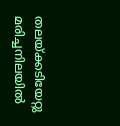തലയ്ക്കടിയേറ്റു മരിച്ചനിലയിൽ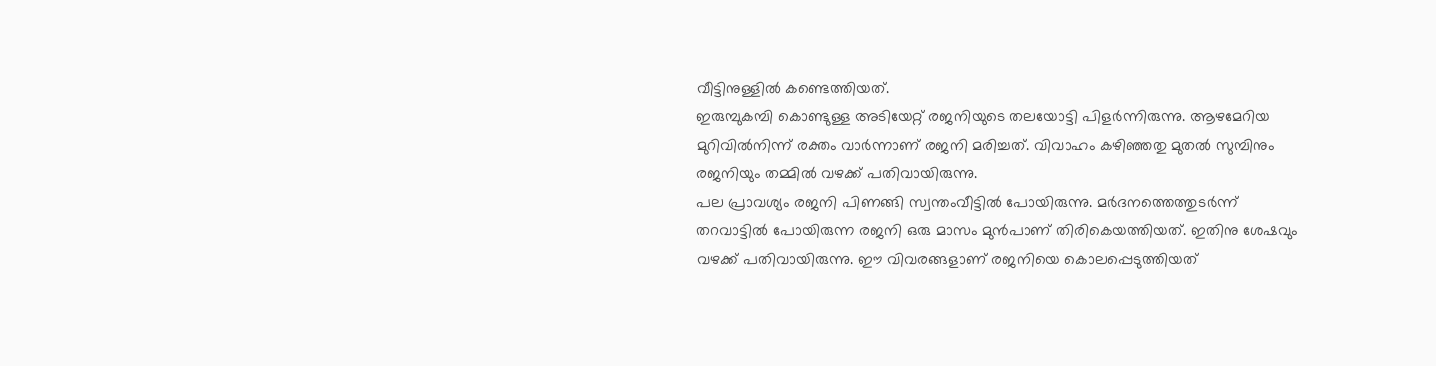വീട്ടിനുള്ളിൽ കണ്ടെത്തിയത്.
ഇരുമ്പുകമ്പി കൊണ്ടുള്ള അടിയേറ്റ് രജനിയുടെ തലയോട്ടി പിളർന്നിരുന്നു. ആഴമേറിയ മുറിവിൽനിന്ന് രക്തം വാർന്നാണ് രജനി മരിച്ചത്. വിവാഹം കഴിഞ്ഞതു മുതൽ സുമ്പിനും രജനിയും തമ്മിൽ വഴക്ക് പതിവായിരുന്നു.
പല പ്രാവശ്യം രജനി പിണങ്ങി സ്വന്തംവീട്ടിൽ പോയിരുന്നു. മർദനത്തെത്തുടർന്ന് തറവാട്ടിൽ പോയിരുന്ന രജനി ഒരു മാസം മുൻപാണ് തിരികെയത്തിയത്. ഇതിനു ശേഷവും വഴക്ക് പതിവായിരുന്നു. ഈ വിവരങ്ങളാണ് രജനിയെ കൊലപ്പെടുത്തിയത്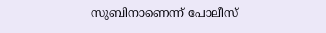സുബിനാണെന്ന് പോലീസ്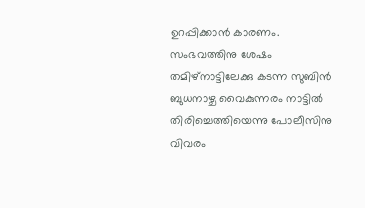ഉറപ്പിക്കാൻ കാരണം.
സംഭവത്തിനു ശേഷം തമിഴ്നാട്ടിലേക്കു കടന്ന സുബിൻ ബുധനാഴ്ച വൈകുന്നരം നാട്ടിൽ തിരിച്ചെത്തിയെന്നു പോലീസിനു വിവരം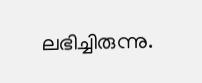ലഭിച്ചിരുന്നു.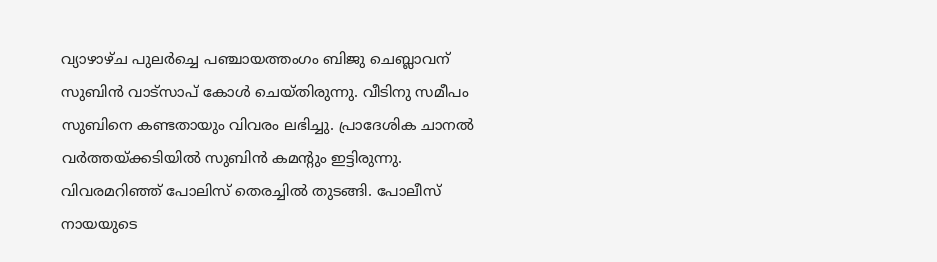വ്യാഴാഴ്ച പുലർച്ചെ പഞ്ചായത്തംഗം ബിജു ചെബ്ലാവന് സുബിൻ വാട്സാപ് കോൾ ചെയ്തിരുന്നു. വീടിനു സമീപം സുബിനെ കണ്ടതായും വിവരം ലഭിച്ചു. പ്രാദേശിക ചാനൽ വർത്തയ്ക്കടിയിൽ സുബിൻ കമന്റും ഇട്ടിരുന്നു. വിവരമറിഞ്ഞ് പോലിസ് തെരച്ചിൽ തുടങ്ങി. പോലീസ് നായയുടെ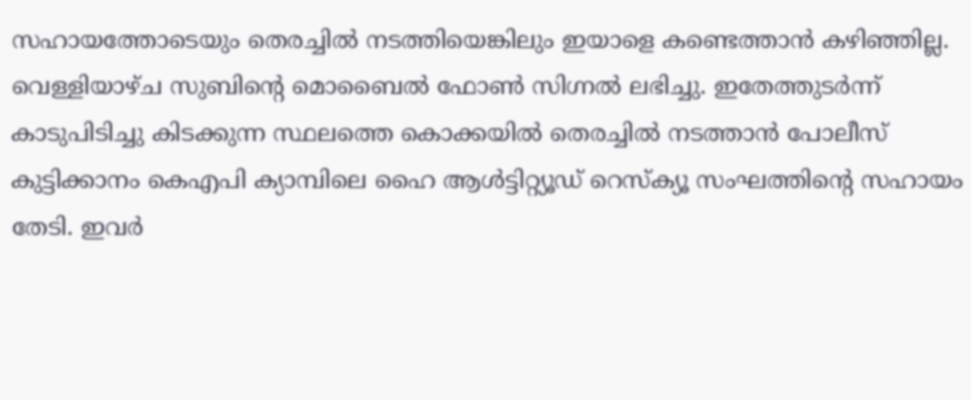സഹായത്തോടെയും തെരച്ചിൽ നടത്തിയെങ്കിലും ഇയാളെ കണ്ടെത്താൻ കഴിഞ്ഞില്ല.
വെള്ളിയാഴ്ച സുബിന്റെ മൊബൈൽ ഫോൺ സിഗ്നൽ ലഭിച്ചു. ഇതേത്തുടർന്ന് കാടുപിടിച്ചു കിടക്കുന്ന സ്ഥലത്തെ കൊക്കയിൽ തെരച്ചിൽ നടത്താൻ പോലീസ് കുട്ടിക്കാനം കെഎപി ക്യാമ്പിലെ ഹൈ ആൾട്ടിറ്റ്യൂഡ് റെസ്ക്യൂ സംഘത്തിന്റെ സഹായം തേടി. ഇവർ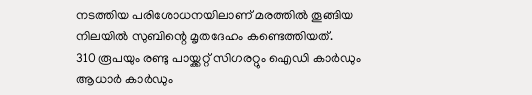നടത്തിയ പരിശോധനയിലാണ് മരത്തിൽ തൂങ്ങിയ നിലയിൽ സുബിന്റെ മൃതദേഹം കണ്ടെത്തിയത്.
310 രൂപയും രണ്ടു പായ്ക്കറ്റ് സിഗരറ്റും ഐഡി കാർഡും ആധാർ കാർഡും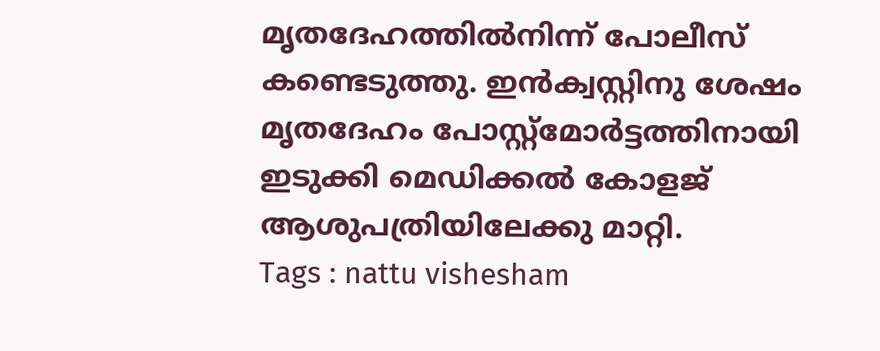മൃതദേഹത്തിൽനിന്ന് പോലീസ് കണ്ടെടുത്തു. ഇൻക്വസ്റ്റിനു ശേഷം മൃതദേഹം പോസ്റ്റ്മോർട്ടത്തിനായി ഇടുക്കി മെഡിക്കൽ കോളജ് ആശുപത്രിയിലേക്കു മാറ്റി.
Tags : nattu vishesham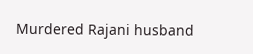Murdered Rajani husband